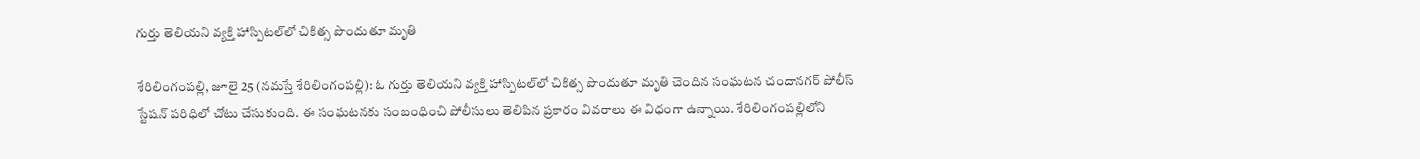గుర్తు తెలియ‌ని వ్య‌క్తి హాస్పిట‌ల్‌లో చికిత్స పొందుతూ మృతి

శేరిలింగంప‌ల్లి, జూలై 25 (న‌మ‌స్తే శేరిలింగంప‌ల్లి): ఓ గుర్తు తెలియ‌ని వ్య‌క్తి హాస్పిట‌ల్‌లో చికిత్స పొందుతూ మృతి చెందిన సంఘ‌ట‌న చందాన‌గ‌ర్ పోలీస్ స్టేష‌న్ ప‌రిధిలో చోటు చేసుకుంది. ఈ సంఘ‌ట‌న‌కు సంబంధించి పోలీసులు తెలిపిన ప్ర‌కారం వివ‌రాలు ఈ విధంగా ఉన్నాయి. శేరిలింగంప‌ల్లిలోని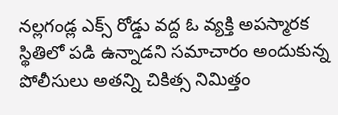న‌ల్ల‌గండ్ల ఎక్స్ రోడ్డు వ‌ద్ద ఓ వ్య‌క్తి అప‌స్మార‌క స్థితిలో ప‌డి ఉన్నాడ‌ని స‌మాచారం అందుకున్న పోలీసులు అత‌న్ని చికిత్స నిమిత్తం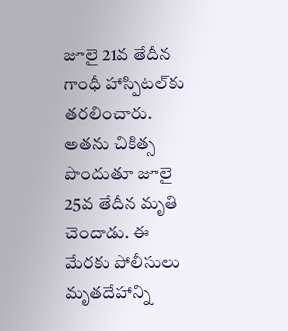జూలై 21వ తేదీన గాంధీ హాస్పిటల్‌కు త‌ర‌లించారు. అత‌ను చికిత్స పొందుతూ జూలై 25వ తేదీన మృతి చెందాడు. ఈ మేర‌కు పోలీసులు మృత‌దేహాన్ని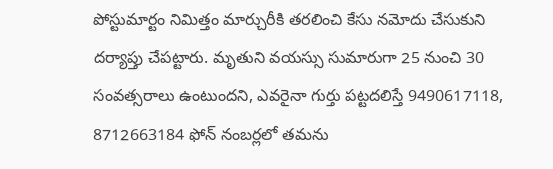పోస్టుమార్టం నిమిత్తం మార్చురీకి త‌ర‌లించి కేసు న‌మోదు చేసుకుని ద‌ర్యాప్తు చేప‌ట్టారు. మృతుని వ‌య‌స్సు సుమారుగా 25 నుంచి 30 సంవ‌త్స‌రాలు ఉంటుంద‌ని, ఎవ‌రైనా గుర్తు ప‌ట్ట‌ద‌లిస్తే 9490617118, 8712663184 ఫోన్ నంబ‌ర్ల‌లో త‌మ‌ను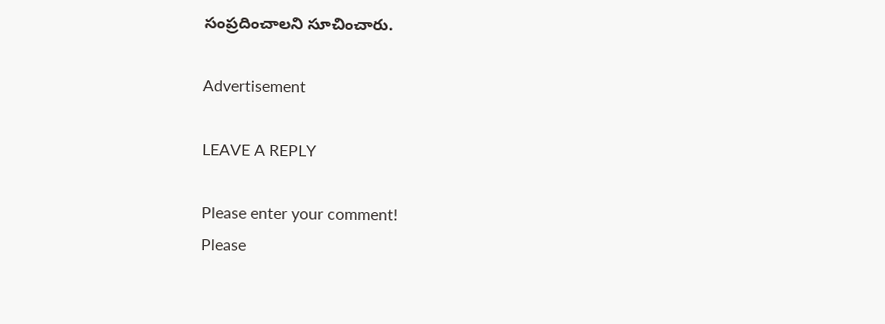సంప్ర‌దించాల‌ని సూచించారు.

Advertisement

LEAVE A REPLY

Please enter your comment!
Please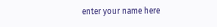enter your name here